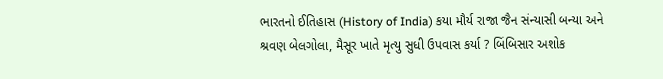ભારતનો ઈતિહાસ (History of India) કયા મૌર્ય રાજા જૈન સંન્યાસી બન્યા અને શ્રવણ બેલગોલા, મૈસૂર ખાતે મૃત્યુ સુધી ઉપવાસ કર્યા ? બિંબિસાર અશોક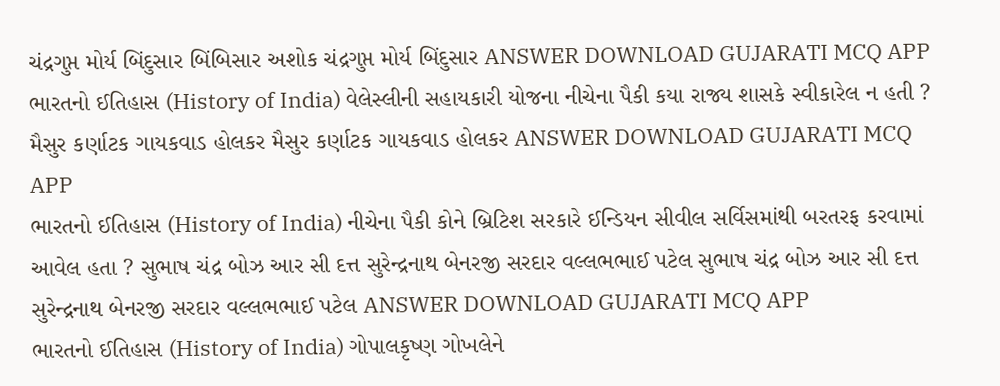ચંદ્રગુપ્ત મોર્ય બિંદુસાર બિંબિસાર અશોક ચંદ્રગુપ્ત મોર્ય બિંદુસાર ANSWER DOWNLOAD GUJARATI MCQ APP
ભારતનો ઈતિહાસ (History of India) વેલેસ્લીની સહાયકારી યોજના નીચેના પૈકી કયા રાજ્ય શાસકે સ્વીકારેલ ન હતી ? મૈસુર કર્ણાટક ગાયકવાડ હોલકર મૈસુર કર્ણાટક ગાયકવાડ હોલકર ANSWER DOWNLOAD GUJARATI MCQ APP
ભારતનો ઈતિહાસ (History of India) નીચેના પૈકી કોને બ્રિટિશ સરકારે ઈન્ડિયન સીવીલ સર્વિસમાંથી બરતરફ કરવામાં આવેલ હતા ? સુભાષ ચંદ્ર બોઝ આર સી દત્ત સુરેન્દ્રનાથ બેનરજી સરદાર વલ્લભભાઈ પટેલ સુભાષ ચંદ્ર બોઝ આર સી દત્ત સુરેન્દ્રનાથ બેનરજી સરદાર વલ્લભભાઈ પટેલ ANSWER DOWNLOAD GUJARATI MCQ APP
ભારતનો ઈતિહાસ (History of India) ગોપાલકૃષ્ણ ગોખલેને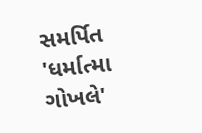સમર્પિત 'ધર્માત્મા ગોખલે'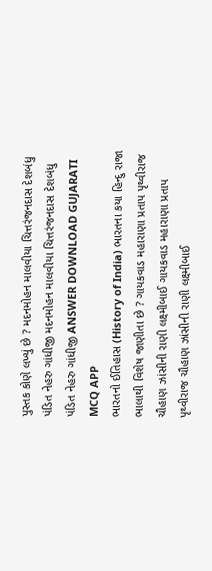પુસ્તક કોણે લખ્યું છે ? મદનમોહન માલવીયા ચિત્તરંજનદાસ દેશબંધુ પંડિત નેહરુ ગાંધીજી મદનમોહન માલવીયા ચિત્તરંજનદાસ દેશબંધુ પંડિત નેહરુ ગાંધીજી ANSWER DOWNLOAD GUJARATI MCQ APP
ભારતનો ઈતિહાસ (History of India) ભારતના કયા હિન્દુ રાજા ભાલાથી વિશેષ જાણીતા છે ? ગાયકવાડ મહારાણા પ્રતાપ પૃથ્વીરાજ ચૌહાણ ઝાંસીની રાણી લક્ષ્મીબાઈ ગાયકવાડ મહારાણા પ્રતાપ પૃથ્વીરાજ ચૌહાણ ઝાંસીની રાણી લક્ષ્મીબાઈ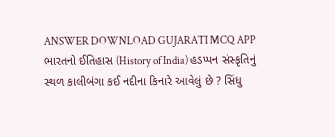ANSWER DOWNLOAD GUJARATI MCQ APP
ભારતનો ઈતિહાસ (History of India) હડપ્પન સંસ્કૃતિનું સ્થળ કાલીબંગા કઈ નદીના કિનારે આવેલું છે ? સિંધુ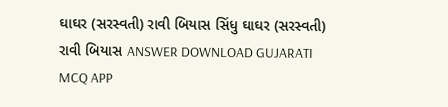ઘાઘર (સરસ્વતી) રાવી બિયાસ સિંધુ ઘાઘર (સરસ્વતી) રાવી બિયાસ ANSWER DOWNLOAD GUJARATI MCQ APP